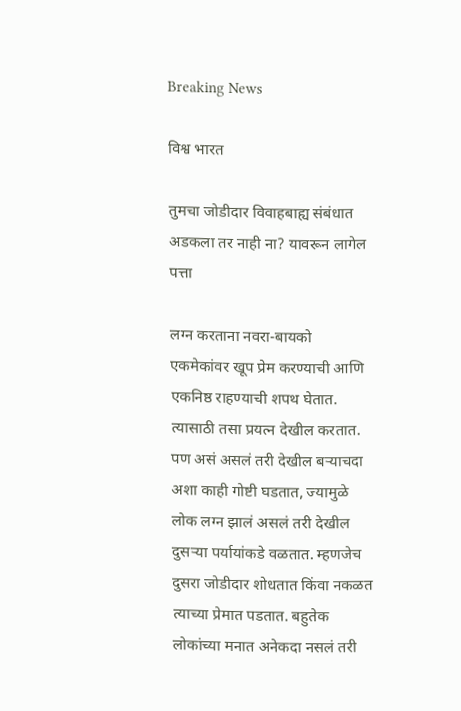Breaking News

विश्व भारत

तुमचा जोडीदार विवाहबाह्य संबंधात अडकला तर नाही ना? यावरून लागेल पत्ता

लग्न करताना नवरा-बायको एकमेकांवर खूप प्रेम करण्याची आणि एकनिष्ठ राहण्याची शपथ घेतात. त्यासाठी तसा प्रयत्न देखील करतात. पण असं असलं तरी देखील बऱ्याचदा अशा काही गोष्टी घडतात, ज्यामुळे लोक लग्न झालं असलं तरी देखील दुसऱ्या पर्यायांकडे वळतात. म्हणजेच दुसरा जोडीदार शोधतात किंवा नकळत त्याच्या प्रेमात पडतात. बहुतेक लोकांच्या मनात अनेकदा नसलं तरी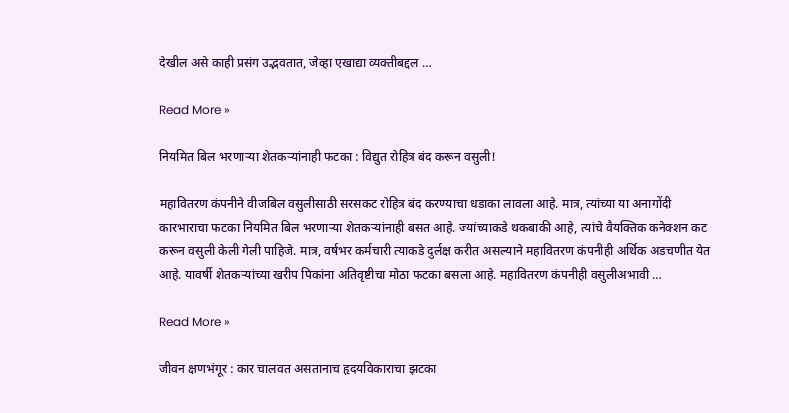देखील असे काही प्रसंग उद्भवतात, जेव्हा एखाद्या व्यक्तीबद्दल …

Read More »

नियमित बिल भरणार्‍या शेतकर्‍यांनाही फटका : विद्युत रोहित्र बंद करून वसुली!

महावितरण कंपनीने वीजबिल वसुलीसाठी सरसकट रोहित्र बंद करण्याचा धडाका लावला आहे. मात्र, त्यांच्या या अनागोंदी कारभाराचा फटका नियमित बिल भरणार्‍या शेतकर्‍यांनाही बसत आहे. ज्यांच्याकडे थकबाकी आहे, त्यांचे वैयक्तिक कनेक्शन कट करून वसुली केली गेली पाहिजे. मात्र, वर्षभर कर्मचारी त्याकडे दुर्लक्ष करीत असल्याने महावितरण कंपनीही अर्थिक अडचणीत येत आहे. यावर्षी शेतकर्‍यांच्या खरीप पिकांना अतिवृष्टीचा मोठा फटका बसला आहे. महावितरण कंपनीही वसुलीअभावी …

Read More »

जीवन क्षणभंगूर : कार चालवत असतानाच हृदयविकाराचा झटका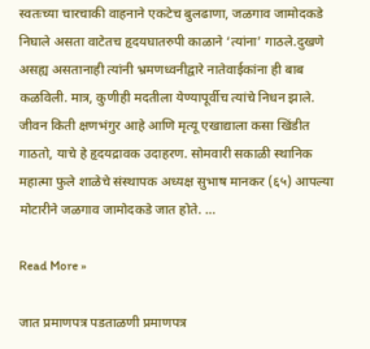स्वतःच्या चारचाकी वाहनाने एकटेच बुलढाणा, जळगाव जामोदकडे निघाले असता वाटेतच हृदयघातरुपी काळाने ‘त्यांना’ गाठले.दुखणे असह्य असतानाही त्यांनी भ्रमणध्वनीद्वारे नातेवाईकांना ही बाब कळविली. मात्र, कुणीही मदतीला येण्यापूर्वीच त्यांचे निधन झाले. जीवन किती क्षणभंगुर आहे आणि मृत्यू एखाद्याला कसा खिंडीत गाठतो, याचे हे हृदयद्रावक उदाहरण. सोमवारी सकाळी स्थानिक महात्मा फुले शाळेचे संस्थापक अध्यक्ष सुभाष मानकर (६५) आपल्या मोटारीने जळगाव जामोदकडे जात होते. …

Read More »

जात प्रमाणपत्र पडताळणी प्रमाणपत्र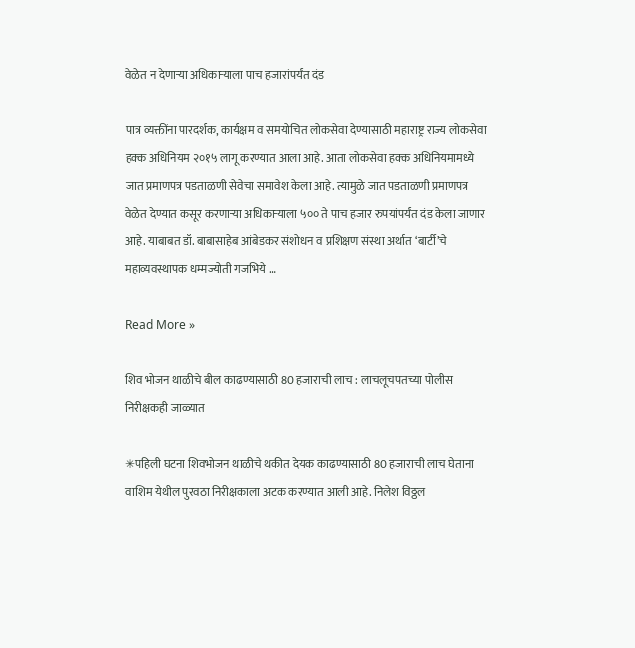वेळेत न देणाऱ्या अधिकाऱ्याला पाच हजारांपर्यंत दंड

पात्र व्यक्तींना पारदर्शक, कार्यक्षम व समयोचित लोकसेवा देण्यासाठी महाराष्ट्र राज्य लोकसेवा हक्क अधिनियम २०१५ लागू करण्यात आला आहे. आता लोकसेवा हक्क अधिनियमामध्ये जात प्रमाणपत्र पडताळणी सेवेचा समावेश केला आहे. त्यामुळे जात पडताळणी प्रमाणपत्र वेळेत देण्यात कसूर करणाऱ्या अधिकाऱ्याला ५०० ते पाच हजार रुपयांपर्यंत दंड केला जाणार आहे. याबाबत डॉ. बाबासाहेब आंबेडकर संशोधन व प्रशिक्षण संस्था अर्थात ‘बार्टी’चे महाव्यवस्थापक धम्मज्योती गजभिये …

Read More »

शिव भोजन थाळीचे बील काढण्यासाठी 80 हजाराची लाच : लाचलूचपतच्या पोलीस निरीक्षकही जाळ्यात

✳पहिली घटना शिवभोजन थाळीचे थकीत देयक काढण्यासाठी 80 हजाराची लाच घेताना वाशिम येथील पुरवठा निरीक्षकाला अटक करण्यात आली आहे. निलेश विठ्ठल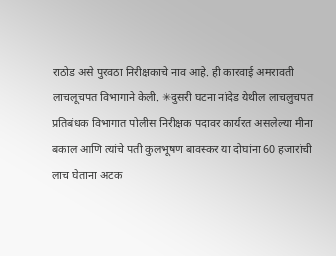राठोड असे पुरवठा निरीक्षकाचे नाव आहे. ही कारवाई अमरावती लाचलूचपत विभागाने केली. ✳दुसरी घटना नांदेड येथील लाचलुचपत प्रतिबंधक विभागात पोलीस निरीक्षक पदावर कार्यरत असलेल्या मीना बकाल आणि त्यांचे पती कुलभूषण बावस्कर या दोघांना 60 हजारांची लाच घेताना अटक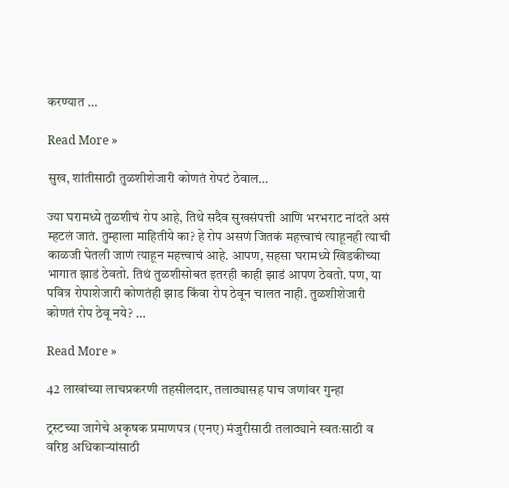करण्यात …

Read More »

सुख, शांतीसाठी तुळशीशेजारी कोणतं रोपटं ठेवाल…

ज्या घरामध्ये तुळशीचं रोप आहे, तिथे सदैव सुखसंपत्ती आणि भरभराट नांदते असं म्हटलं जातं. तुम्हाला माहितीये का? हे रोप असणं जितकं महत्त्वाचं त्याहूनही त्याची काळजी घेतली जाणं त्याहून महत्त्वाचं आहे. आपण, सहसा घरामध्ये खिडकीच्या भागात झाडं ठेवतो. तिथं तुळशीसोबत इतरही काही झाडं आपण ठेवतो. पण, या पवित्र रोपाशेजारी कोणतंही झाड किंवा रोप ठेवून चालत नाही. तुळशीशेजारी कोणतं रोप ठेवू नये? …

Read More »

42 लाखांच्या लाचप्रकरणी तहसीलदार, तलाठ्यासह पाच जणांवर गुन्हा

ट्रस्टच्या जागेचे अकृषक प्रमाणपत्र (एनए) मंजुरीसाठी तलाठ्याने स्वतःसाठी व वरिष्ठ अधिकार्‍यांसाठी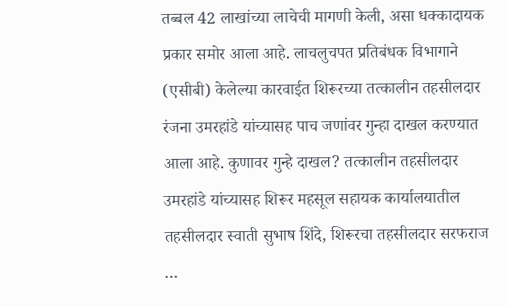तब्बल 42 लाखांच्या लाचेची मागणी केली, असा धक्कादायक प्रकार समोर आला आहे. लाचलुचपत प्रतिबंधक विभागाने (एसीबी) केलेल्या कारवाईत शिरूरच्या तत्कालीन तहसीलदार रंजना उमरहांडे यांच्यासह पाच जणांवर गुन्हा दाखल करण्यात आला आहे. कुणावर गुन्हे दाखल? तत्कालीन तहसीलदार उमरहांडे यांच्यासह शिरूर महसूल सहायक कार्यालयातील तहसीलदार स्वाती सुभाष शिंदे, शिरूरचा तहसीलदार सरफराज …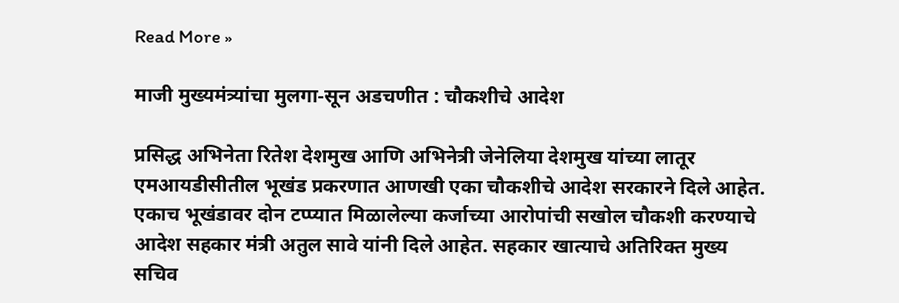Read More »

माजी मुख्यमंत्र्यांचा मुलगा-सून अडचणीत : चौकशीचे आदेश

प्रसिद्ध अभिनेता रितेश देशमुख आणि अभिनेत्री जेनेलिया देशमुख यांच्या लातूर एमआयडीसीतील भूखंड प्रकरणात आणखी एका चौकशीचे आदेश सरकारने दिले आहेत. एकाच भूखंडावर दोन टप्प्यात मिळालेल्या कर्जाच्या आरोपांची सखोल चौकशी करण्याचे आदेश सहकार मंत्री अतुल सावे यांनी दिले आहेत. सहकार खात्याचे अतिरिक्त मुख्य सचिव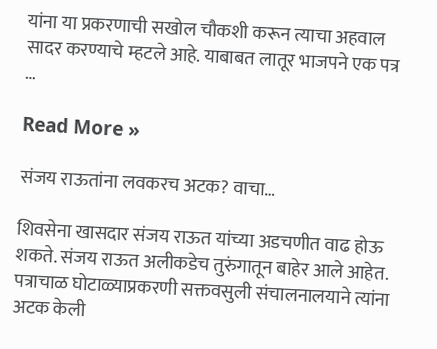यांना या प्रकरणाची सखोल चौकशी करून त्याचा अहवाल सादर करण्याचे म्हटले आहे. याबाबत लातूर भाजपने एक पत्र …

Read More »

संजय राऊतांना लवकरच अटक? वाचा…

शिवसेना खासदार संजय राऊत यांच्या अडचणीत वाढ होऊ शकते. संजय राऊत अलीकडेच तुरुंगातून बाहेर आले आहेत. पत्राचाळ घोटाळ्याप्रकरणी सक्तवसुली संचालनालयाने त्यांना अटक केली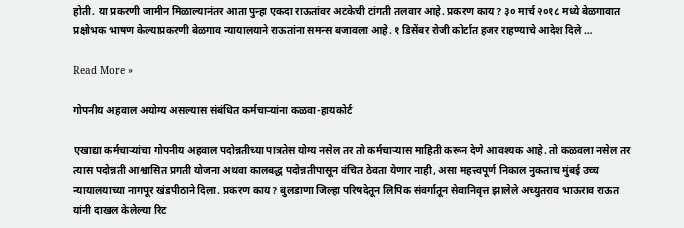होती. या प्रकरणी जामीन मिळाल्यानंतर आता पुन्हा एकदा राऊतांवर अटकेची टांगती तलवार आहे. प्रकरण काय? ३० मार्च २०१८ मध्ये बेळगावात प्रक्षोभक भाषण केल्याप्रकरणी बेळगाव न्यायालयाने राऊतांना समन्स बजावला आहे. १ डिसेंबर रोजी कोर्टात हजर राहण्याचे आदेश दिले …

Read More »

गोपनीय अहवाल अयोग्य असल्यास संबंधित कर्मचाऱ्यांना कळवा-हायकोर्ट

एखाद्या कर्मचाऱ्यांचा गोपनीय अहवाल पदोन्नतीच्या पात्रतेस योग्य नसेल तर तो कर्मचाऱ्यास माहिती करून देणे आवश्यक आहे. तो कळवला नसेल तर त्यास पदोन्नती आश्वासित प्रगती योजना अथवा कालबद्ध पदोन्नतीपासून वंचित ठेवता येणार नाही, असा महत्त्वपूर्ण निकाल नुकताच मुंबई उच्च न्यायालयाच्या नागपूर खंडपीठाने दिला. प्रकरण काय? बुलडाणा जिल्हा परिषदेतून लिपिक संवर्गातून सेवानिवृत्त झालेले अच्युतराव भाऊराव राऊत यांनी दाखल केलेल्या रिट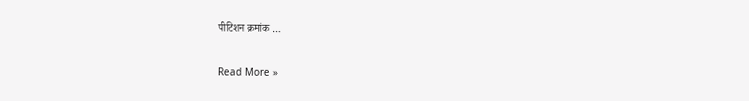पीटिशन क्रमांक …

Read More »